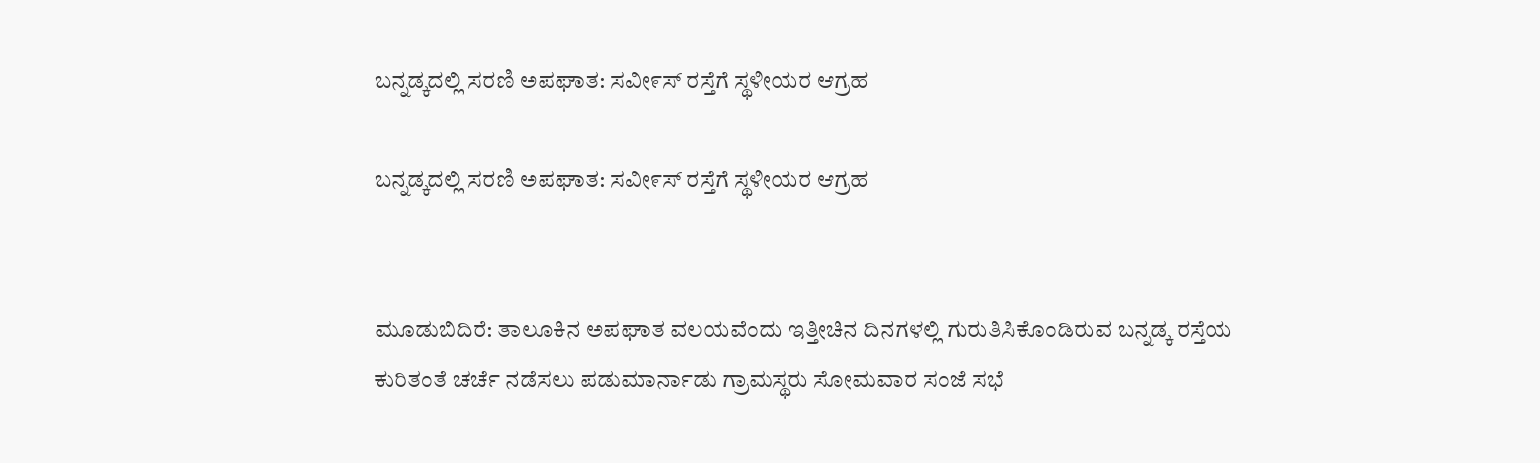ಬನ್ನಡ್ಕದಲ್ಲಿ ಸರಣಿ ಅಪಘಾತ: ಸವೀ೯ಸ್ ರಸ್ತೆಗೆ ಸ್ಥಳೀಯರ ಆಗ್ರಹ

ಬನ್ನಡ್ಕದಲ್ಲಿ ಸರಣಿ ಅಪಘಾತ: ಸವೀ೯ಸ್ ರಸ್ತೆಗೆ ಸ್ಥಳೀಯರ ಆಗ್ರಹ


ಮೂಡುಬಿದಿರೆ: ತಾಲೂಕಿನ ಅಪಘಾತ ವಲಯವೆಂದು ಇತ್ತೀಚಿನ ದಿನಗಳಲ್ಲಿ ಗುರುತಿಸಿಕೊಂಡಿರುವ ಬನ್ನಡ್ಕ ರಸ್ತೆಯ ಕುರಿತಂತೆ ಚರ್ಚೆ ನಡೆಸಲು ಪಡುಮಾರ್ನಾಡು ಗ್ರಾಮಸ್ಥರು ಸೋಮವಾರ ಸಂಜೆ ಸಭೆ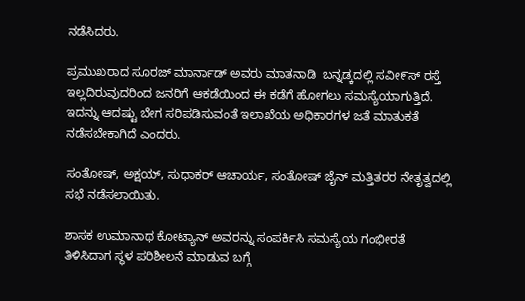ನಡೆಸಿದರು.

ಪ್ರಮುಖರಾದ ಸೂರಜ್ ಮಾರ್ನಾಡ್ ಅವರು ಮಾತನಾಡಿ  ಬನ್ನಡ್ಕದಲ್ಲಿ ಸವೀ೯ಸ್ ರಸ್ತೆ ಇಲ್ಲದಿರುವುದರಿಂದ ಜನರಿಗೆ ಆಕಡೆಯಿಂದ ಈ ಕಡೆಗೆ ಹೋಗಲು ಸಮಸ್ಯೆಯಾಗುತ್ತಿದೆ. ಇದನ್ನು ಆದಷ್ಟು ಬೇಗ ಸರಿಪಡಿಸುವಂತೆ ಇಲಾಖೆಯ ಅಧಿಕಾರಗಳ ಜತೆ ಮಾತುಕತೆ ನಡೆಸಬೇಕಾಗಿದೆ ಎಂದರು.

ಸಂತೋಷ್, ಅಕ್ಷಯ್, ಸುಧಾಕರ್ ಆಚಾರ್ಯ, ಸಂತೋಷ್ ಜೈನ್ ಮತ್ತಿತರರ ನೇತೃತ್ವದಲ್ಲಿ ಸಭೆ ನಡೆಸಲಾಯಿತು.

ಶಾಸಕ ಉಮಾನಾಥ ಕೋಟ್ಯಾನ್ ಅವರನ್ನು ಸಂಪರ್ಕಿಸಿ ಸಮಸ್ಯೆಯ ಗಂಭೀರತೆ ತಿಳಿಸಿದಾಗ ಸ್ಥಳ ಪರಿಶೀಲನೆ ಮಾಡುವ ಬಗ್ಗೆ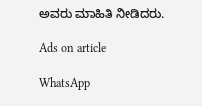ಅವರು ಮಾಹಿತಿ ನೀಡಿದರು.

Ads on article

WhatsApp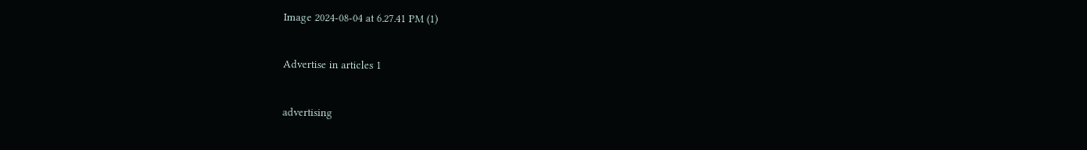Image 2024-08-04 at 6.27.41 PM (1)

Advertise in articles 1

advertising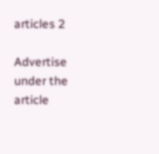articles 2

Advertise under the article